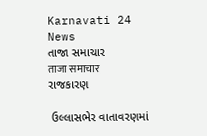Karnavati 24 News
તાજા સમાચાર
ताजा समाचार
રાજકારણ

 ઉલ્લાસભેર વાતાવરણમાં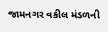જામનગર વકીલ મંડળની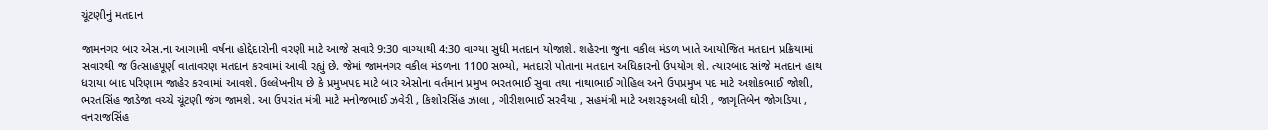ચૂંટણીનું મતદાન

જામનગર બાર એસ.ના આગામી વર્ષના હોદ્દેદારોની વરણી માટે આજે સવારે 9:30 વાગ્યાથી 4:30 વાગ્યા સુધી મતદાન યોજાશે. શહેરના જુના વકીલ મંડળ ખાતે આયોજિત મતદાન પ્રક્રિયામાં સવારથી જ ઉત્સાહપૂર્ણ વાતાવરણ મતદાન કરવામાં આવી રહ્યું છે. જેમાં જામનગર વકીલ મંડળના 1100 સભ્યો, મતદારો પોતાના મતદાન અધિકારનો ઉપયોગ શે. ત્યારબાદ સાંજે મતદાન હાથ ધરાયા બાદ પરિણામ જાહેર કરવામાં આવશે. ઉલ્લેખનીય છે કે પ્રમુખપદ માટે બાર એસોના વર્તમાન પ્રમુખ ભરતભાઈ સુવા તથા નાથાભાઈ ગોહિલ અને ઉપપ્રમુખ પદ માટે અશોકભાઈ જોશી, ભરતસિંહ જાડેજા વચ્ચે ચૂંટણી જંગ જામશે. આ ઉપરાંત મંત્રી માટે મનોજભાઈ ઝવેરી , કિશોરસિંહ ઝાલા , ગીરીશભાઈ સરવૈયા , સહમંત્રી માટે અશરફઅલી ઘોરી , જાગૃતિબેન જોગડિયા , વનરાજસિંહ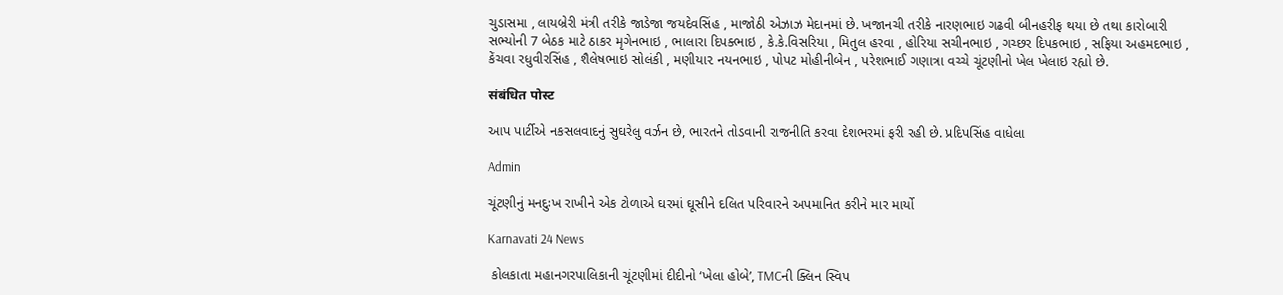ચુડાસમા , લાયબ્રેરી મંત્રી તરીકે જાડેજા જયદેવસિંહ , માજોઠી એઝાઝ મેદાનમાં છે. ખજાનચી તરીકે નારણભાઇ ગઢવી બીનહરીફ થયા છે તથા કારોબારી સભ્યોની 7 બેઠક માટે ઠાકર મૃગેનભાઇ , ભાલારા દિપક્ભાઇ , કે.કે.વિસરિયા , મિતુલ હરવા , હોરિયા સચીનભાઇ , ગચ્છર દિપકભાઇ , સફિયા અહમદભાઇ , કેંચવા રધુવીરસિંહ , શૈલેષભાઇ સોલંકી , મણીયા૨ નયનભાઇ , પોપટ મોહીનીબેન , પરેશભાઈ ગણાત્રા વચ્ચે ચૂંટણીનો ખેલ ખેલાઇ રહ્યો છે.

संबंधित पोस्ट

આપ પાર્ટીએ નકસલવાદનું સુઘરેલુ વર્ઝન છે, ભારતને તોડવાની રાજનીતિ કરવા દેશભરમાં ફરી રહી છે. પ્રદિપસિંહ વાધેલા

Admin

ચૂંટણીનું મનદુઃખ રાખીને એક ટોળાએ ઘરમાં ઘૂસીને દલિત પરિવારને અપમાનિત કરીને માર માર્યો

Karnavati 24 News

 કોલકાતા મહાનગરપાલિકાની ચૂંટણીમાં દીદીનો ‘ખેલા હોબે’, TMCની ક્લિન સ્વિપ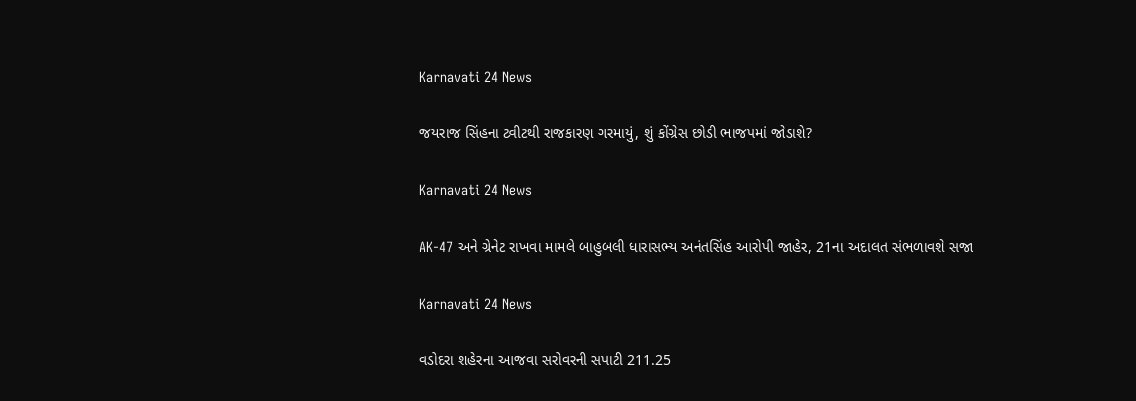Karnavati 24 News

જયરાજ સિંહના ટ્વીટથી રાજકારણ ગરમાયું, શું કોંગ્રેસ છોડી ભાજપમાં જોડાશે?

Karnavati 24 News

AK-47 અને ગ્રેનેટ રાખવા મામલે બાહુબલી ધારાસભ્ય અનંતસિંહ આરોપી જાહેર, 21ના અદાલત સંભળાવશે સજા

Karnavati 24 News

વડોદરા શહેરના આજવા સરોવરની સપાટી 211.25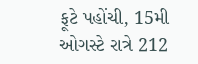ફૂટે પહોંચી, 15મી ઓગસ્ટે રાત્રે 212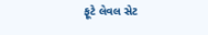ફૂટે લેવલ સેટ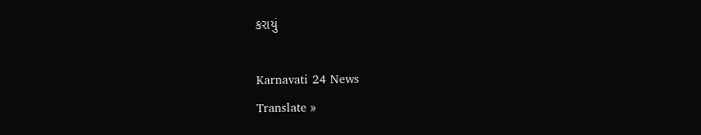કરાયું

Karnavati 24 News
Translate »